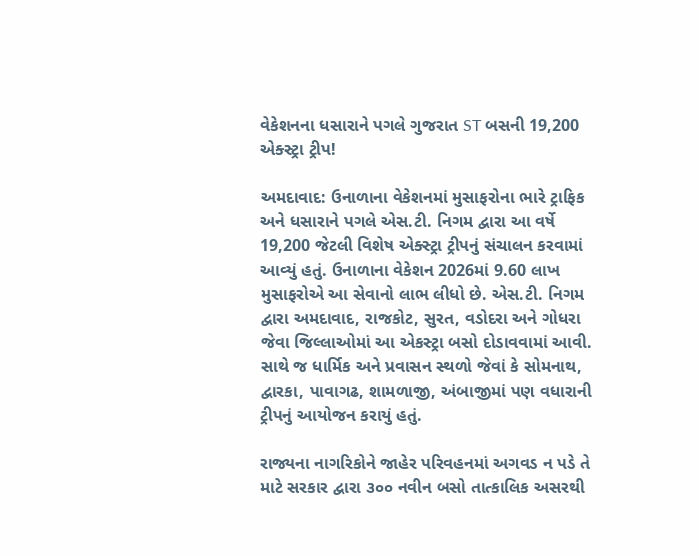વેકેશનના ધસારાને પગલે ગુજરાત ST બસની 19,200 એક્સ્ટ્રા ટ્રીપ!

અમદાવાદ: ઉનાળાના વેકેશનમાં મુસાફરોના ભારે ટ્રાફિક અને ધસારાને પગલે એસ.ટી. નિગમ દ્વારા આ વર્ષે 19,200 જેટલી વિશેષ એક્સ્ટ્રા ટ્રીપનું સંચાલન કરવામાં આવ્યું હતું. ઉનાળાના વેકેશન 2026માં 9.60 લાખ મુસાફરોએ આ સેવાનો લાભ લીધો છે. એસ.ટી. નિગમ દ્વારા અમદાવાદ, રાજકોટ, સુરત, વડોદરા અને ગોધરા જેવા જિલ્લાઓમાં આ એકસ્ટ્રા બસો દોડાવવામાં આવી. સાથે જ ધાર્મિક અને પ્રવાસન સ્થળો જેવાં કે સોમનાથ, દ્વારકા, પાવાગઢ, શામળાજી, અંબાજીમાં પણ વધારાની ટ્રીપનું આયોજન કરાયું હતું.

રાજ્યના નાગરિકોને જાહેર પરિવહનમાં અગવડ ન પડે તે માટે સરકાર દ્વારા ૩૦૦ નવીન બસો તાત્કાલિક અસરથી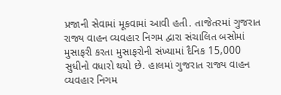પ્રજાની સેવામાં મૂકવામાં આવી હતી. તાજેતરમાં ગુજરાત રાજ્ય વાહન વ્યવહાર નિગમ દ્વારા સંચાલિત બસોમાં મુસાફરી કરતા મુસાફરોની સંખ્યામાં દૈનિક 15,000 સુધીનો વધારો થયો છે. હાલમાં ગુજરાત રાજ્ય વાહન વ્યવહાર નિગમ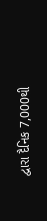દ્વારા દૈનિક 7,000થી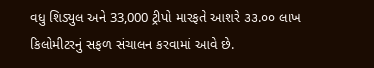વધુ શિડ્યુલ અને 33,000 ટ્રીપો મારફતે આશરે ૩૩.૦૦ લાખ કિલોમીટરનું સફળ સંચાલન કરવામાં આવે છે.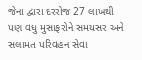જેના દ્વારા દરરોજ 27 લાખથી પણ વધુ મુસાફરોને સમયસર અને સલામત પરિવહન સેવા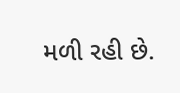મળી રહી છે.